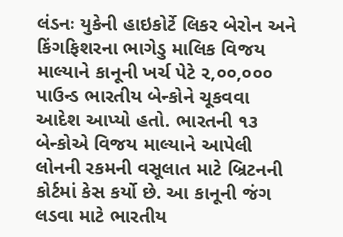લંડનઃ યુકેની હાઇકોર્ટે લિકર બેરોન અને કિંગફિશરના ભાગેડુ માલિક વિજય માલ્યાને કાનૂની ખર્ચ પેટે ૨,૦૦,૦૦૦ પાઉન્ડ ભારતીય બેન્કોને ચૂકવવા આદેશ આપ્યો હતો. ભારતની ૧૩ બેન્કોએ વિજય માલ્યાને આપેલી લોનની રકમની વસૂલાત માટે બ્રિટનની કોર્ટમાં કેસ કર્યો છે. આ કાનૂની જંગ લડવા માટે ભારતીય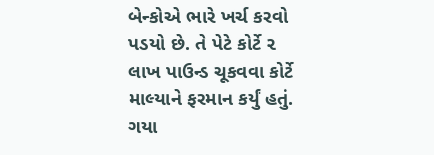બેન્કોએ ભારે ખર્ચ કરવો પડયો છે. તે પેટે કોર્ટે ૨ લાખ પાઉન્ડ ચૂકવવા કોર્ટે માલ્યાને ફરમાન કર્યું હતું.
ગયા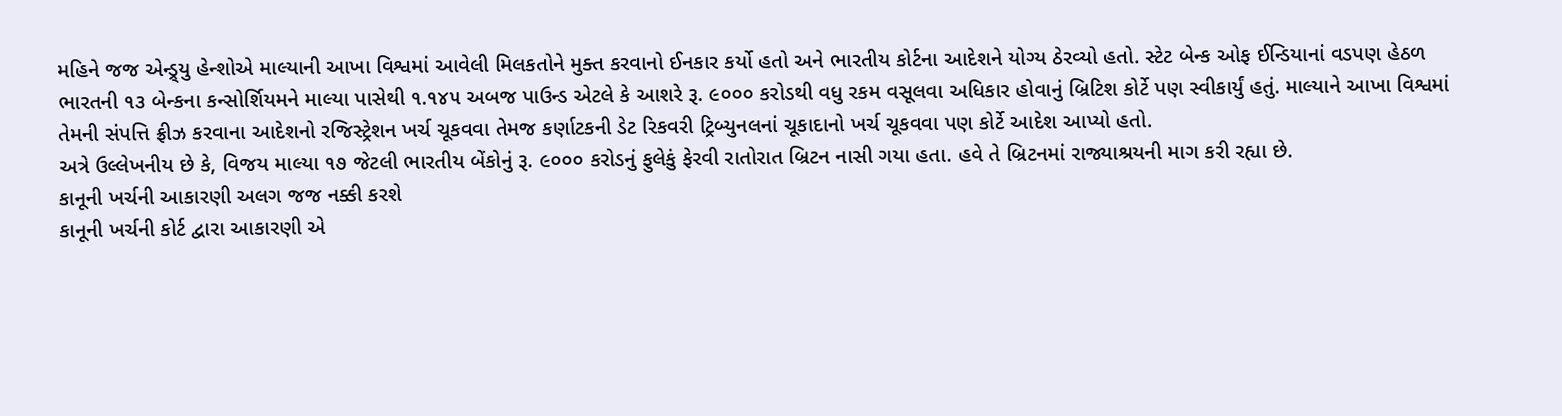મહિને જજ એન્ડ્ર્યુ હેન્શોએ માલ્યાની આખા વિશ્વમાં આવેલી મિલકતોને મુક્ત કરવાનો ઈનકાર કર્યો હતો અને ભારતીય કોર્ટના આદેશને યોગ્ય ઠેરવ્યો હતો. સ્ટેટ બેન્ક ઓફ ઈન્ડિયાનાં વડપણ હેઠળ ભારતની ૧૩ બેન્કના કન્સોર્શિયમને માલ્યા પાસેથી ૧.૧૪૫ અબજ પાઉન્ડ એટલે કે આશરે રૂ. ૯૦૦૦ કરોડથી વધુ રકમ વસૂલવા અધિકાર હોવાનું બ્રિટિશ કોર્ટે પણ સ્વીકાર્યું હતું. માલ્યાને આખા વિશ્વમાં તેમની સંપત્તિ ફ્રીઝ કરવાના આદેશનો રજિસ્ટ્રેશન ખર્ચ ચૂકવવા તેમજ કર્ણાટકની ડેટ રિકવરી ટ્રિબ્યુનલનાં ચૂકાદાનો ખર્ચ ચૂકવવા પણ કોર્ટે આદેશ આપ્યો હતો.
અત્રે ઉલ્લેખનીય છે કે, વિજય માલ્યા ૧૭ જેટલી ભારતીય બેંકોનું રૂ. ૯૦૦૦ કરોડનું ફુલેકું ફેરવી રાતોરાત બ્રિટન નાસી ગયા હતા. હવે તે બ્રિટનમાં રાજ્યાશ્રયની માગ કરી રહ્યા છે.
કાનૂની ખર્ચની આકારણી અલગ જજ નક્કી કરશે
કાનૂની ખર્ચની કોર્ટ દ્વારા આકારણી એ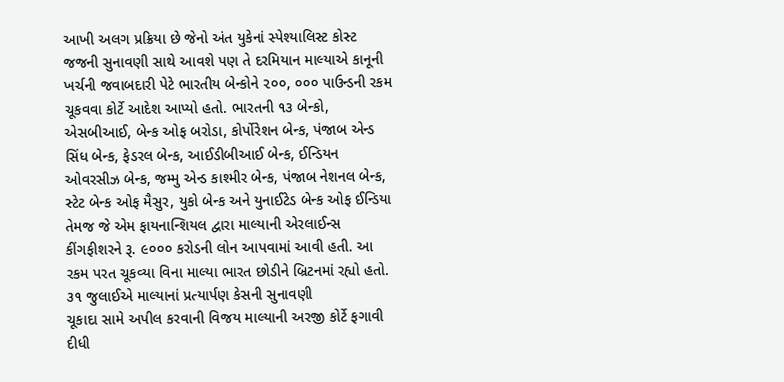આખી અલગ પ્રક્રિયા છે જેનો અંત યુકેનાં સ્પેશ્યાલિસ્ટ કોસ્ટ જજની સુનાવણી સાથે આવશે પણ તે દરમિયાન માલ્યાએ કાનૂની ખર્ચની જવાબદારી પેટે ભારતીય બેન્કોને ૨૦૦, ૦૦૦ પાઉન્ડની રકમ ચૂકવવા કોર્ટે આદેશ આપ્યો હતો. ભારતની ૧૩ બેન્કો, એસબીઆઈ, બેન્ક ઓફ બરોડા, કોર્પોરેશન બેન્ક, પંજાબ એન્ડ સિંધ બેન્ક, ફેડરલ બેન્ક, આઈડીબીઆઈ બેન્ક, ઈન્ડિયન ઓવરસીઝ બેન્ક, જમ્મુ એન્ડ કાશ્મીર બેન્ક, પંજાબ નેશનલ બેન્ક, સ્ટેટ બેન્ક ઓફ મૈસુર, યુકો બેન્ક અને યુનાઈટેડ બેન્ક ઓફ ઈન્ડિયા તેમજ જે એમ ફાયનાન્શિયલ દ્વારા માલ્યાની એરલાઈન્સ કીંગફીશરને રૂ. ૯૦૦૦ કરોડની લોન આપવામાં આવી હતી. આ રકમ પરત ચૂકવ્યા વિના માલ્યા ભારત છોડીને બ્રિટનમાં રહ્યો હતો.
૩૧ જુલાઈએ માલ્યાનાં પ્રત્યાર્પણ કેસની સુનાવણી
ચૂકાદા સામે અપીલ કરવાની વિજય માલ્યાની અરજી કોર્ટે ફગાવી દીધી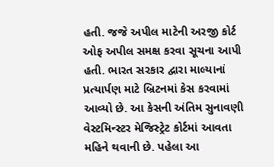હતી. જજે અપીલ માટેની અરજી કોર્ટ ઓફ અપીલ સમક્ષ કરવા સૂચના આપી હતી. ભારત સરકાર દ્વારા માલ્યાનાં પ્રત્યાર્પણ માટે બ્રિટનમાં કેસ કરવામાં આવ્યો છે. આ કેસની અંતિમ સુનાવણી વેસ્ટમિન્સ્ટર મેજિસ્ટ્રેટ કોર્ટમાં આવતા મહિને થવાની છે. પહેલા આ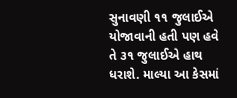સુનાવણી ૧૧ જુલાઈએ યોજાવાની હતી પણ હવે તે ૩૧ જુલાઈએ હાથ ધરાશે. માલ્યા આ કેસમાં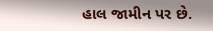હાલ જામીન પર છે.